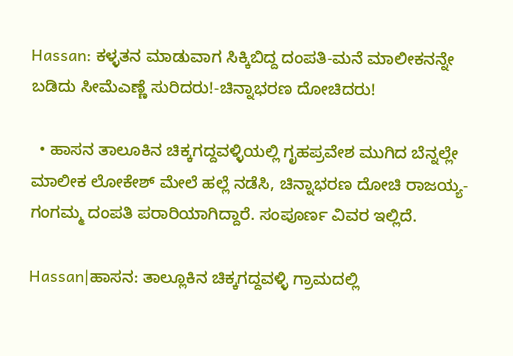Hassan: ಕಳ್ಳತನ ಮಾಡುವಾಗ ಸಿಕ್ಕಿಬಿದ್ದ ದಂಪತಿ‌-ಮನೆ ಮಾಲೀಕನನ್ನೇ ಬಡಿದು ಸೀಮೆಎಣ್ಣೆ ಸುರಿದರು!-ಚಿನ್ನಾಭರಣ ದೋಚಿದರು!

  • ಹಾಸನ ತಾಲೂಕಿನ ಚಿಕ್ಕಗದ್ದವಳ್ಳಿಯಲ್ಲಿ ಗೃಹಪ್ರವೇಶ ಮುಗಿದ ಬೆನ್ನಲ್ಲೇ ಮಾಲೀಕ ಲೋಕೇಶ್ ಮೇಲೆ ಹಲ್ಲೆ ನಡೆಸಿ, ಚಿನ್ನಾಭರಣ ದೋಚಿ ರಾಜಯ್ಯ-ಗಂಗಮ್ಮ ದಂಪತಿ ಪರಾರಿಯಾಗಿದ್ದಾರೆ. ಸಂಪೂರ್ಣ ವಿವರ ಇಲ್ಲಿದೆ.

Hassan|ಹಾಸನ: ತಾಲ್ಲೂಕಿನ ಚಿಕ್ಕಗದ್ದವಳ್ಳಿ ಗ್ರಾಮದಲ್ಲಿ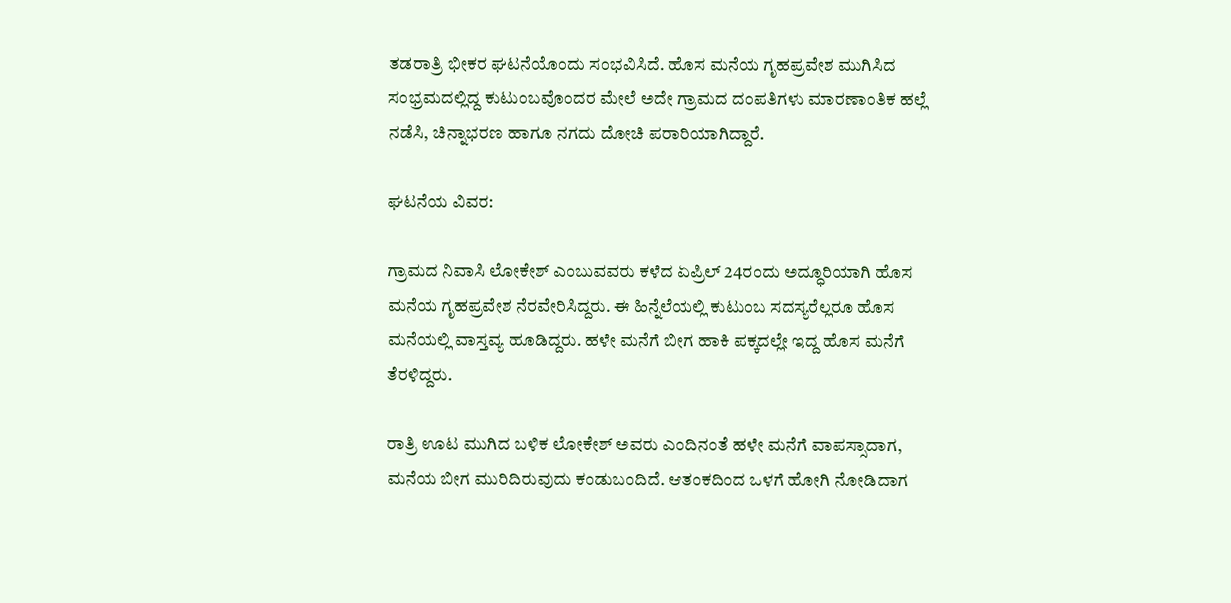ತಡರಾತ್ರಿ ಭೀಕರ ಘಟನೆಯೊಂದು ಸಂಭವಿಸಿದೆ. ಹೊಸ ಮನೆಯ ಗೃಹಪ್ರವೇಶ ಮುಗಿಸಿದ ಸಂಭ್ರಮದಲ್ಲಿದ್ದ ಕುಟುಂಬವೊಂದರ ಮೇಲೆ ಅದೇ ಗ್ರಾಮದ ದಂಪತಿಗಳು ಮಾರಣಾಂತಿಕ ಹಲ್ಲೆ ನಡೆಸಿ, ಚಿನ್ನಾಭರಣ ಹಾಗೂ ನಗದು ದೋಚಿ ಪರಾರಿಯಾಗಿದ್ದಾರೆ.

ಘಟನೆಯ ವಿವರ:

ಗ್ರಾಮದ ನಿವಾಸಿ ಲೋಕೇಶ್ ಎಂಬುವವರು ಕಳೆದ ಏಪ್ರಿಲ್ 24ರಂದು ಅದ್ಧೂರಿಯಾಗಿ ಹೊಸ ಮನೆಯ ಗೃಹಪ್ರವೇಶ ನೆರವೇರಿಸಿದ್ದರು. ಈ ಹಿನ್ನೆಲೆಯಲ್ಲಿ ಕುಟುಂಬ ಸದಸ್ಯರೆಲ್ಲರೂ ಹೊಸ ಮನೆಯಲ್ಲಿ ವಾಸ್ತವ್ಯ ಹೂಡಿದ್ದರು. ಹಳೇ ಮನೆಗೆ ಬೀಗ ಹಾಕಿ ಪಕ್ಕದಲ್ಲೇ ಇದ್ದ ಹೊಸ ಮನೆಗೆ ತೆರಳಿದ್ದರು.

ರಾತ್ರಿ ಊಟ ಮುಗಿದ ಬಳಿಕ ಲೋಕೇಶ್ ಅವರು ಎಂದಿನಂತೆ ಹಳೇ ಮನೆಗೆ ವಾಪಸ್ಸಾದಾಗ, ಮನೆಯ ಬೀಗ ಮುರಿದಿರುವುದು ಕಂಡುಬಂದಿದೆ. ಆತಂಕದಿಂದ ಒಳಗೆ ಹೋಗಿ ನೋಡಿದಾಗ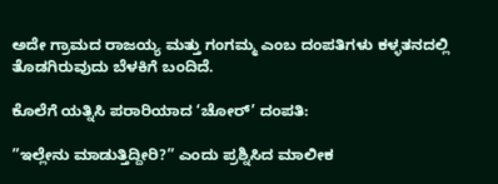ಅದೇ ಗ್ರಾಮದ ರಾಜಯ್ಯ ಮತ್ತು ಗಂಗಮ್ಮ ಎಂಬ ದಂಪತಿಗಳು ಕಳ್ಳತನದಲ್ಲಿ ತೊಡಗಿರುವುದು ಬೆಳಕಿಗೆ ಬಂದಿದೆ.

ಕೊಲೆಗೆ ಯತ್ನಿಸಿ ಪರಾರಿಯಾದ ‘ಚೋರ್’ ದಂಪತಿ:

”ಇಲ್ಲೇನು ಮಾಡುತ್ತಿದ್ದೀರಿ?” ಎಂದು ಪ್ರಶ್ನಿಸಿದ ಮಾಲೀಕ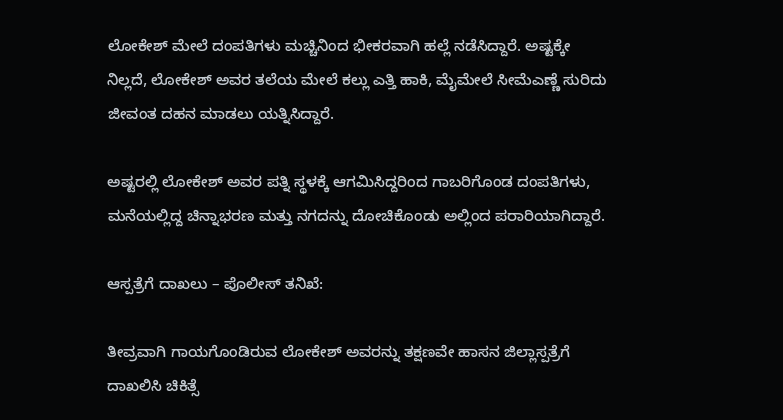ಲೋಕೇಶ್ ಮೇಲೆ ದಂಪತಿಗಳು ಮಚ್ಚಿನಿಂದ ಭೀಕರವಾಗಿ ಹಲ್ಲೆ ನಡೆಸಿದ್ದಾರೆ. ಅಷ್ಟಕ್ಕೇ ನಿಲ್ಲದೆ, ಲೋಕೇಶ್ ಅವರ ತಲೆಯ ಮೇಲೆ ಕಲ್ಲು ಎತ್ತಿ ಹಾಕಿ, ಮೈಮೇಲೆ ಸೀಮೆಎಣ್ಣೆ ಸುರಿದು ಜೀವಂತ ದಹನ ಮಾಡಲು ಯತ್ನಿಸಿದ್ದಾರೆ.

ಅಷ್ಟರಲ್ಲಿ ಲೋಕೇಶ್ ಅವರ ಪತ್ನಿ ಸ್ಥಳಕ್ಕೆ ಆಗಮಿಸಿದ್ದರಿಂದ ಗಾಬರಿಗೊಂಡ ದಂಪತಿಗಳು, ಮನೆಯಲ್ಲಿದ್ದ ಚಿನ್ನಾಭರಣ ಮತ್ತು ನಗದನ್ನು ದೋಚಿಕೊಂಡು ಅಲ್ಲಿಂದ ಪರಾರಿಯಾಗಿದ್ದಾರೆ.

ಆಸ್ಪತ್ರೆಗೆ ದಾಖಲು – ಪೊಲೀಸ್ ತನಿಖೆ:

ತೀವ್ರವಾಗಿ ಗಾಯಗೊಂಡಿರುವ ಲೋಕೇಶ್ ಅವರನ್ನು ತಕ್ಷಣವೇ ಹಾಸನ ಜಿಲ್ಲಾಸ್ಪತ್ರೆಗೆ ದಾಖಲಿಸಿ ಚಿಕಿತ್ಸೆ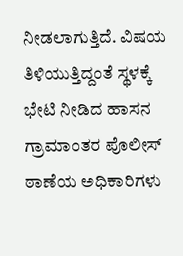ನೀಡಲಾಗುತ್ತಿದೆ. ವಿಷಯ ತಿಳಿಯುತ್ತಿದ್ದಂತೆ ಸ್ಥಳಕ್ಕೆ ಭೇಟಿ ನೀಡಿದ ಹಾಸನ ಗ್ರಾಮಾಂತರ ಪೊಲೀಸ್ ಠಾಣೆಯ ಅಧಿಕಾರಿಗಳು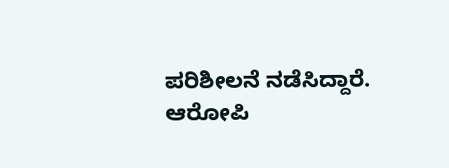ಪರಿಶೀಲನೆ ನಡೆಸಿದ್ದಾರೆ. ಆರೋಪಿ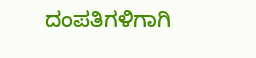ದಂಪತಿಗಳಿಗಾಗಿ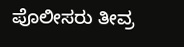ಪೊಲೀಸರು ತೀವ್ರ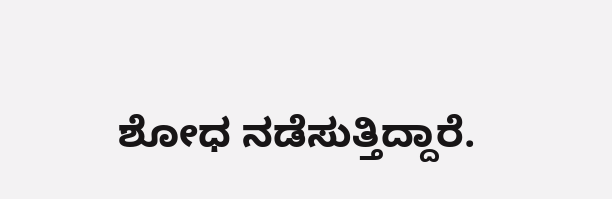ಶೋಧ ನಡೆಸುತ್ತಿದ್ದಾರೆ.